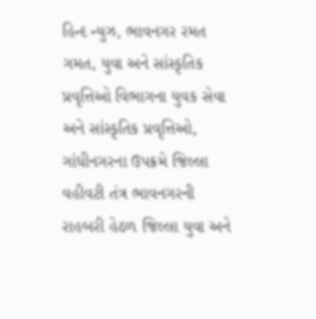હિન્દ ન્યુઝ, ભાવનગર રમત ગમત, યુવા અને સાંસ્કૃતિક પ્રવૃત્તિઓ વિભાગના યુવક સેવા અને સાંસ્કૃતિક પ્રવૃત્તિઓ, ગાંધીનગરના ઉપક્રમે જિલ્લા વહીવટી તંત્ર ભાવનગરની રાહબરી હેઠળ જિલ્લા યુવા અને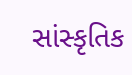સાંસ્કૃતિક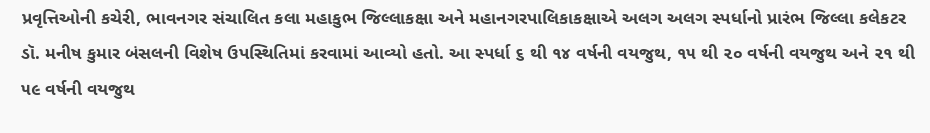પ્રવૃત્તિઓની કચેરી, ભાવનગર સંચાલિત કલા મહાકુભ જિલ્લાકક્ષા અને મહાનગરપાલિકાકક્ષાએ અલગ અલગ સ્પર્ધાનો પ્રારંભ જિલ્લા કલેકટર ડૉ. મનીષ કુમાર બંસલની વિશેષ ઉપસ્થિતિમાં કરવામાં આવ્યો હતો. આ સ્પર્ધા ૬ થી ૧૪ વર્ષની વયજુથ, ૧૫ થી ૨૦ વર્ષની વયજુથ અને ૨૧ થી ૫૯ વર્ષની વયજુથ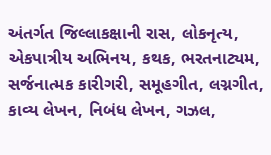અંતર્ગત જિલ્લાકક્ષાની રાસ, લોકનૃત્ય, એકપાત્રીય અભિનય, કથક, ભરતનાટ્યમ, સર્જનાત્મક કારીગરી, સમૂહગીત, લગ્નગીત, કાવ્ય લેખન, નિબંધ લેખન, ગઝલ,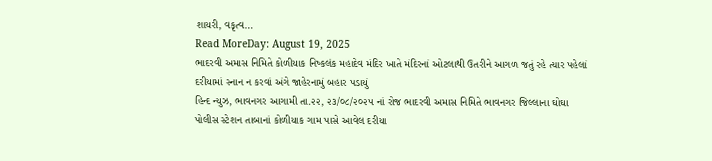શાયરી, વકૃત્વ…
Read MoreDay: August 19, 2025
ભાદરવી અમાસ નિમિતે કોળીયાક નિષ્કલંક મહાદેવ મંદિર ખાતે મંદિરનાં ઓટલાથી ઉતરીને આગળ જતું રહે ત્યાર પહેલાં દરીયામાં સ્નાન ન કરવાં અંગે જાહેરનામું બહાર પડાયું
હિન્દ ન્યુઝ, ભાવનગર આગામી તા.૨૨, ૨૩/૦૮/૨૦૨૫ નાં રોજ ભાદરવી અમાસ નિમિતે ભાવનગર જિલ્લાના ઘોઘા પોલીસ સ્ટેશન તાબાનાં કોળીયાક ગામ પાસે આવેલ દરીયા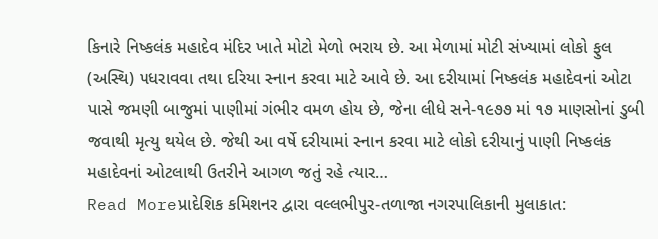કિનારે નિષ્કલંક મહાદેવ મંદિર ખાતે મોટો મેળો ભરાય છે. આ મેળામાં મોટી સંખ્યામાં લોકો ફુલ (અસ્થિ) ૫ધરાવવા તથા દરિયા સ્નાન કરવા માટે આવે છે. આ દરીયામાં નિષ્કલંક મહાદેવનાં ઓટા પાસે જમણી બાજુમાં પાણીમાં ગંભીર વમળ હોય છે, જેના લીધે સને-૧૯૭૭ માં ૧૭ માણસોનાં ડુબી જવાથી મૃત્યુ થયેલ છે. જેથી આ વર્ષે દરીયામાં સ્નાન કરવા માટે લોકો દરીયાનું પાણી નિષ્કલંક મહાદેવનાં ઓટલાથી ઉતરીને આગળ જતું રહે ત્યાર…
Read Moreપ્રાદેશિક કમિશનર દ્વારા વલ્લભીપુર-તળાજા નગરપાલિકાની મુલાકાત: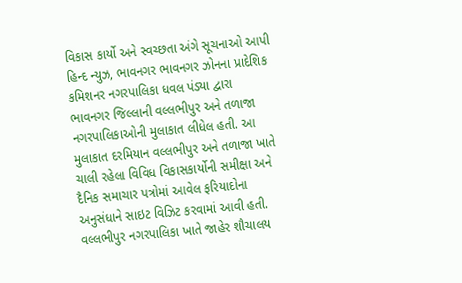વિકાસ કાર્યો અને સ્વચ્છતા અંગે સૂચનાઓ આપી
હિન્દ ન્યુઝ, ભાવનગર ભાવનગર ઝોનના પ્રાદેશિક કમિશનર નગરપાલિકા ધવલ પંડ્યા દ્વારા ભાવનગર જિલ્લાની વલ્લભીપુર અને તળાજા નગરપાલિકાઓની મુલાકાત લીધેલ હતી. આ મુલાકાત દરમિયાન વલ્લભીપુર અને તળાજા ખાતે ચાલી રહેલા વિવિધ વિકાસકાર્યોની સમીક્ષા અને દૈનિક સમાચાર પત્રોમાં આવેલ ફરિયાદોના અનુસંધાને સાઇટ વિઝિટ કરવામાં આવી હતી. વલ્લભીપુર નગરપાલિકા ખાતે જાહેર શૌચાલય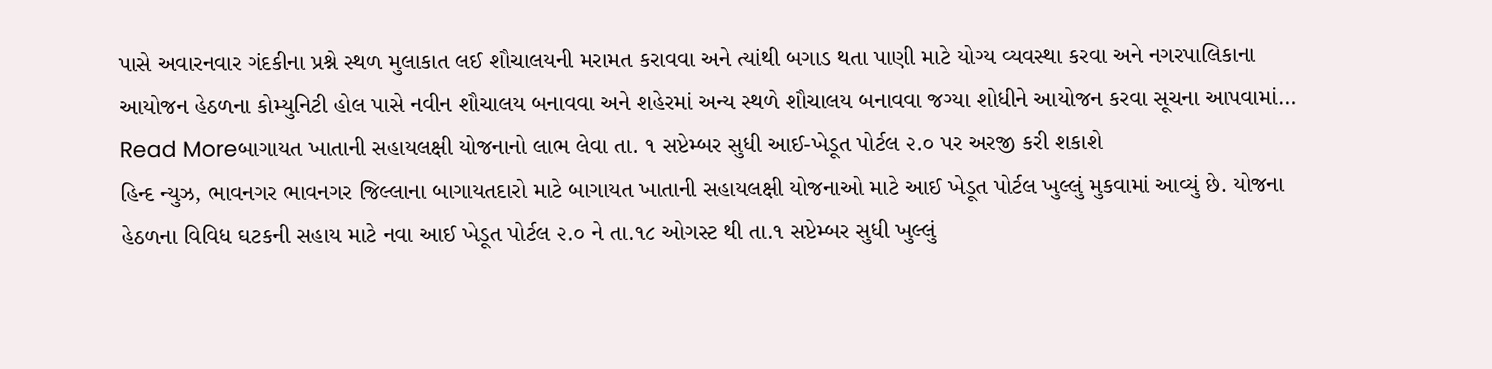પાસે અવારનવાર ગંદકીના પ્રશ્ને સ્થળ મુલાકાત લઈ શૌચાલયની મરામત કરાવવા અને ત્યાંથી બગાડ થતા પાણી માટે યોગ્ય વ્યવસ્થા કરવા અને નગરપાલિકાના આયોજન હેઠળના કોમ્યુનિટી હોલ પાસે નવીન શૌચાલય બનાવવા અને શહેરમાં અન્ય સ્થળે શૌચાલય બનાવવા જગ્યા શોધીને આયોજન કરવા સૂચના આપવામાં…
Read Moreબાગાયત ખાતાની સહાયલક્ષી યોજનાનો લાભ લેવા તા. ૧ સપ્ટેમ્બર સુધી આઈ-ખેડૂત પોર્ટલ ૨.૦ પર અરજી કરી શકાશે
હિન્દ ન્યુઝ, ભાવનગર ભાવનગર જિલ્લાના બાગાયતદારો માટે બાગાયત ખાતાની સહાયલક્ષી યોજનાઓ માટે આઈ ખેડૂત પોર્ટલ ખુલ્લું મુકવામાં આવ્યું છે. યોજના હેઠળના વિવિધ ઘટકની સહાય માટે નવા આઈ ખેડૂત પોર્ટલ ૨.૦ ને તા.૧૮ ઓગસ્ટ થી તા.૧ સપ્ટેમ્બર સુધી ખુલ્લું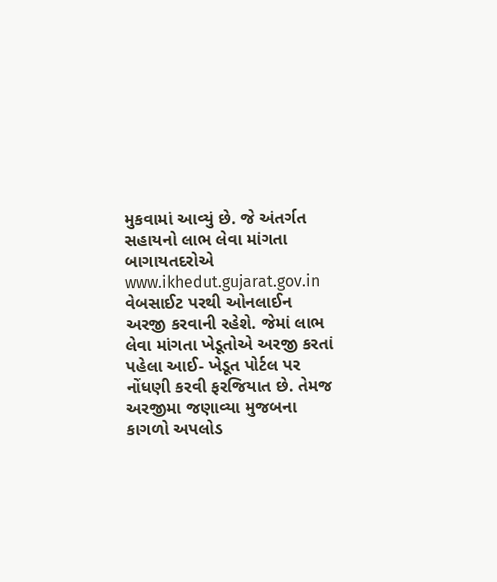મુકવામાં આવ્યું છે. જે અંતર્ગત સહાયનો લાભ લેવા માંગતા બાગાયતદરોએ www.ikhedut.gujarat.gov.in વેબસાઈટ પરથી ઓનલાઈન અરજી કરવાની રહેશે. જેમાં લાભ લેવા માંગતા ખેડૂતોએ અરજી કરતાં પહેલા આઈ- ખેડૂત પોર્ટલ પર નોંધણી કરવી ફરજિયાત છે. તેમજ અરજીમા જણાવ્યા મુજબના કાગળો અપલોડ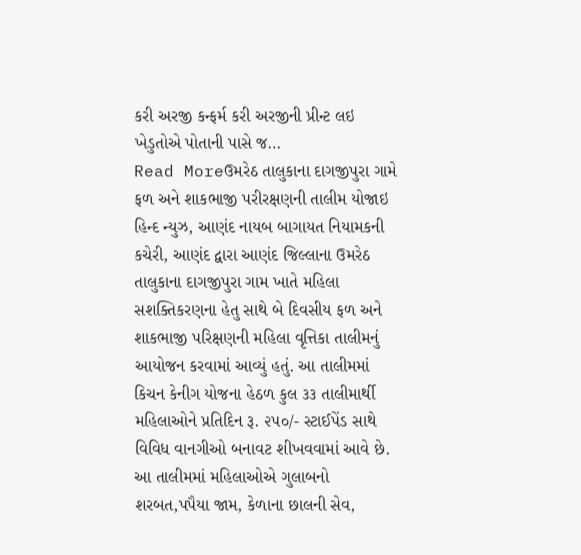કરી અરજી કન્ફર્મ કરી અરજીની પ્રીન્ટ લઇ ખેડુતોએ પોતાની પાસે જ…
Read Moreઉમરેઠ તાલુકાના દાગજીપુરા ગામે ફળ અને શાકભાજી પરીરક્ષણની તાલીમ યોજાઇ
હિન્દ ન્યુઝ, આણંદ નાયબ બાગાયત નિયામકની કચેરી, આણંદ દ્વારા આણંદ જિલ્લાના ઉમરેઠ તાલુકાના દાગજીપુરા ગામ ખાતે મહિલા સશક્તિકરણના હેતુ સાથે બે દિવસીય ફળ અને શાકભાજી પરિક્ષણની મહિલા વૃત્તિકા તાલીમનું આયોજન કરવામાં આવ્યું હતું. આ તાલીમમાં કિચન કેનીગ યોજના હેઠળ કુલ ૩૩ તાલીમાર્થી મહિલાઓને પ્રતિદિન રૂ. ૨૫૦/- સ્ટાઈપેંડ સાથે વિવિધ વાનગીઓ બનાવટ શીખવવામાં આવે છે. આ તાલીમમાં મહિલાઓએ ગુલાબનો શરબત,પપૈયા જામ, કેળાના છાલની સેવ,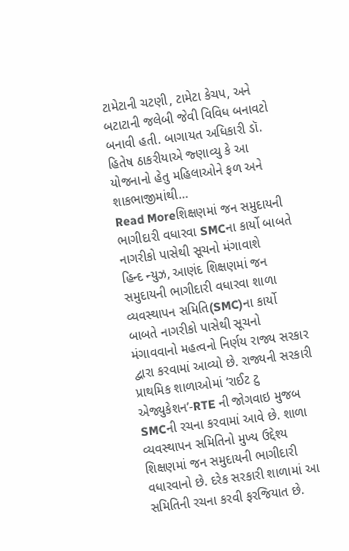ટામેટાની ચટણી, ટામેટા કેચપ, અને બટાટાની જલેબી જેવી વિવિધ બનાવટો બનાવી હતી. બાગાયત અધિકારી ડૉ. હિતેષ ઠાકરીયાએ જ્ણાવ્યુ કે આ યોજનાનો હેતુ મહિલાઓને ફળ અને શાકભાજીમાંથી…
Read Moreશિક્ષણમાં જન સમુદાયની ભાગીદારી વધારવા SMCના કાર્યો બાબતે નાગરીકો પાસેથી સૂચનો મંગાવાશે
હિન્દ ન્યુઝ, આણંદ શિક્ષણમાં જન સમુદાયની ભાગીદારી વધારવા શાળા વ્યવસ્થાપન સમિતિ(SMC)ના કાર્યો બાબતે નાગરીકો પાસેથી સૂચનો મંગાવવાનો મહત્વનો નિર્ણય રાજ્ય સરકાર દ્વારા કરવામાં આવ્યો છે. રાજ્યની સરકારી પ્રાથમિક શાળાઓમાં ‘રાઈટ ટુ એજ્યુકેશન’-RTE ની જોગવાઇ મુજબ SMCની રચના કરવામાં આવે છે. શાળા વ્યવસ્થાપન સમિતિનો મુખ્ય ઉદ્દેશ્ય શિક્ષણમાં જન સમુદાયની ભાગીદારી વધારવાનો છે. દરેક સરકારી શાળામાં આ સમિતિની રચના કરવી ફરજિયાત છે.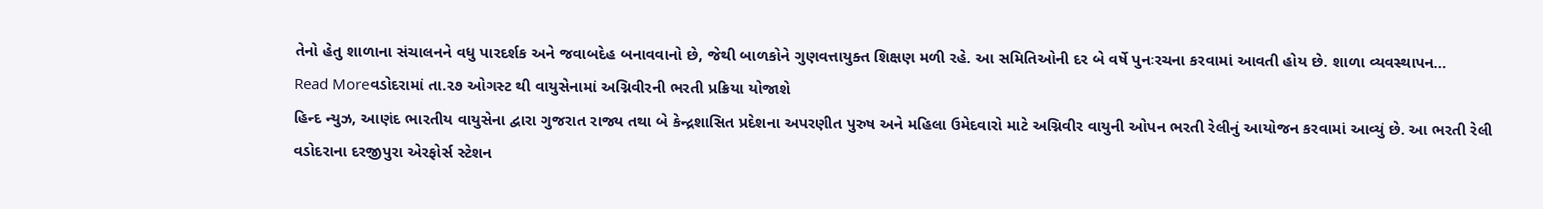તેનો હેતુ શાળાના સંચાલનને વધુ પારદર્શક અને જવાબદેહ બનાવવાનો છે, જેથી બાળકોને ગુણવત્તાયુક્ત શિક્ષણ મળી રહે. આ સમિતિઓની દર બે વર્ષે પુનઃરચના કરવામાં આવતી હોય છે. શાળા વ્યવસ્થાપન…
Read Moreવડોદરામાં તા.૨૭ ઓગસ્ટ થી વાયુસેનામાં અગ્નિવીરની ભરતી પ્રક્રિયા યોજાશે
હિન્દ ન્યુઝ, આણંદ ભારતીય વાયુસેના દ્વારા ગુજરાત રાજ્ય તથા બે કેન્દ્રશાસિત પ્રદેશના અપરણીત પુરુષ અને મહિલા ઉમેદવારો માટે અગ્નિવીર વાયુની ઓપન ભરતી રેલીનું આયોજન કરવામાં આવ્યું છે. આ ભરતી રેલી વડોદરાના દરજીપુરા એરફોર્સ સ્ટેશન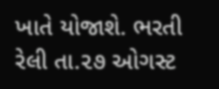ખાતે યોજાશે. ભરતી રેલી તા.૨૭ ઓગસ્ટ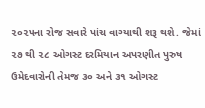૨૦૨૫ના રોજ સવારે પાંચ વાગ્યાથી શરૂ થશે. જેમાં ૨૭ થી ૨૮ ઓગસ્ટ દરમિયાન અપરણીત પુરુષ ઉમેદવારોની તેમજ ૩૦ અને ૩૧ ઓગસ્ટ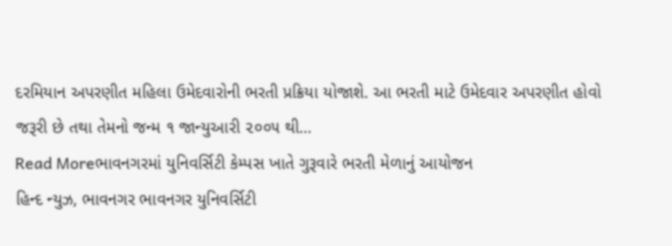દરમિયાન અપરણીત મહિલા ઉમેદવારોની ભરતી પ્રક્રિયા યોજાશે. આ ભરતી માટે ઉમેદવાર અપરણીત હોવો જરૂરી છે તથા તેમનો જન્મ ૧ જાન્યુઆરી ૨૦૦૫ થી…
Read Moreભાવનગરમાં યુનિવર્સિટી કેમ્પસ ખાતે ગુરૂવારે ભરતી મેળાનું આયોજન
હિન્દ ન્યુઝ, ભાવનગર ભાવનગર યુનિવર્સિટી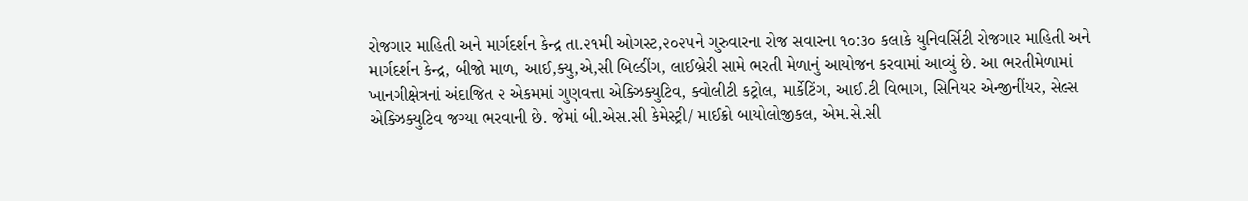રોજગાર માહિતી અને માર્ગદર્શન કેન્દ્ર તા.૨૧મી ઓગસ્ટ,૨૦૨૫ને ગુરુવારના રોજ સવારના ૧૦:૩૦ કલાકે યુનિવર્સિટી રોજગાર માહિતી અને માર્ગદર્શન કેન્દ્ર, બીજો માળ, આઈ,ક્યુ,એ,સી બિલ્ડીંગ, લાઈબ્રેરી સામે ભરતી મેળાનું આયોજન કરવામાં આવ્યું છે. આ ભરતીમેળામાં ખાનગીક્ષેત્રનાં અંદાજિત ૨ એકમમાં ગુણવત્તા એક્ઝિક્યુટિવ, ક્વોલીટી કટ્રોલ, માર્કેટિંગ, આઈ.ટી વિભાગ, સિનિયર એન્જીનીંયર, સેલ્સ એક્ઝિક્યુટિવ જગ્યા ભરવાની છે. જેમાં બી.એસ.સી કેમેસ્ટ્રી/ માઈક્રો બાયોલોજીકલ, એમ.સે.સી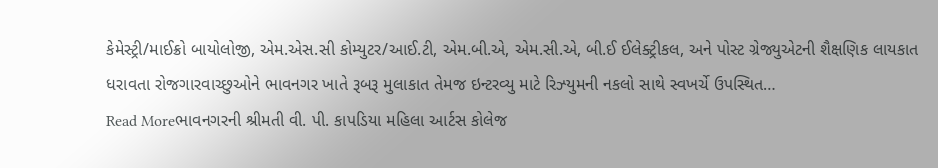કેમેસ્ટ્રી/માઈક્રો બાયોલોજી, એમ.એસ.સી કોમ્યુટર/આઈ.ટી, એમ.બી.એ, એમ.સી.એ, બી.ઈ ઈલેક્ટ્રીકલ, અને પોસ્ટ ગ્રેજ્યુએટની શૈક્ષણિક લાયકાત ધરાવતા રોજગારવાચ્છુઓને ભાવનગર ખાતે રૂબરૂ મુલાકાત તેમજ ઇન્ટરવ્યુ માટે રિઝ્યુમની નકલો સાથે સ્વખર્ચે ઉપસ્થિત…
Read Moreભાવનગરની શ્રીમતી વી. પી. કાપડિયા મહિલા આર્ટસ કોલેજ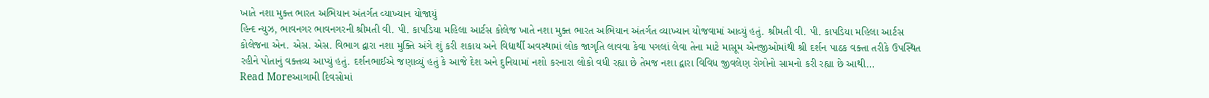ખાતે નશા મુક્ત ભારત અભિયાન અંતર્ગત વ્યાખ્યાન યોજાયું
હિન્દ ન્યુઝ, ભાવનગર ભાવનગરની શ્રીમતી વી. પી. કાપડિયા મહિલા આર્ટસ કોલેજ ખાતે નશા મુક્ત ભારત અભિયાન અંતર્ગત વ્યાખ્યાન યોજવામાં આવ્યું હતું. શ્રીમતી વી. પી. કાપડિયા મહિલા આર્ટસ કોલેજના એન. એસ. એસ. વિભાગ દ્વારા નશા મુક્તિ અંગે શું કરી શકાય અને વિદ્યાર્થી અવસ્થામાં લોક જાગૃતિ લાવવા કેવા પગલાં લેવા તેના માટે માસૂમ એનજીઓમાંથી શ્રી દર્શન પાઠક વક્તા તરીકે ઉપસ્થિત રહીને પોતાનું વક્તવ્ય આપ્યું હતું. દર્શનભાઈએ જણાવ્યું હતું કે આજે દેશ અને દુનિયામાં નશો કરનારા લોકો વધી રહ્યા છે તેમજ નશા દ્વારા વિવિધ જીવલેણ રોગોનો સામનો કરી રહ્યા છે આથી…
Read Moreઆગામી દિવસોમાં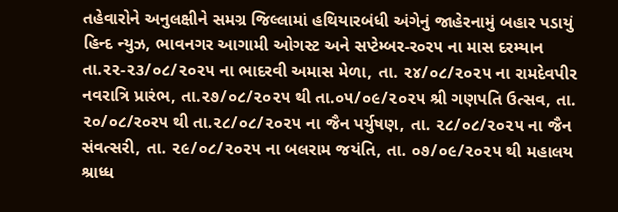તહેવારોને અનુલક્ષીને સમગ્ર જિલ્લામાં હથિયારબંધી અંગેનું જાહેરનામું બહાર પડાયું
હિન્દ ન્યુઝ, ભાવનગર આગામી ઓગસ્ટ અને સપ્ટેમ્બર-ર૦ર૫ ના માસ દરમ્યાન તા.૨૨-૨૩/૦૮/૨૦૨૫ ના ભાદરવી અમાસ મેળા, તા. ૨૪/૦૮/૨૦૨૫ ના રામદેવપીર નવરાત્રિ પ્રારંભ, તા.૨૭/૦૮/૨૦૨૫ થી તા.૦૫/૦૯/૨૦૨૫ શ્રી ગણપતિ ઉત્સવ, તા. ૨૦/૦૮/ર૦ર૫ થી તા.૨૮/૦૮/૨૦૨૫ ના જૈન પર્યુષણ, તા. ૨૮/૦૮/૨૦૨૫ ના જૈન સંવત્સરી, તા. ૨૯/૦૮/૨૦૨૫ ના બલરામ જયંતિ, તા. ૦૭/૦૯/૨૦૨૫ થી મહાલય શ્રાધ્ધ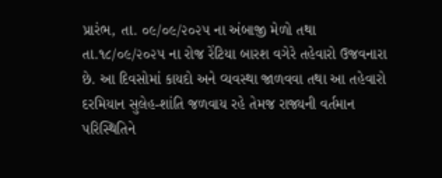પ્રારંભ, તા. ૦૯/૦૯/૨૦૨૫ ના અંબાજી મેળો તથા તા.૧૮/૦૯/૨૦૨૫ ના રોજ રેંટિયા બારશ વગેરે તહેવારો ઉજવનારા છે. આ દિવસોમાં કાયદો અને વ્યવસ્થા જાળવવા તથા આ તહેવારો દરમિયાન સુલેહ-શાંતિ જળવાય રહે તેમજ રાજ્યની વર્તમાન પરિસ્થિતિને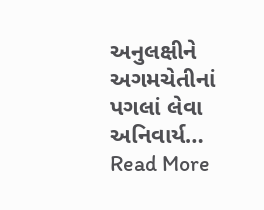અનુલક્ષીને અગમચેતીનાં પગલાં લેવા અનિવાર્ય…
Read More